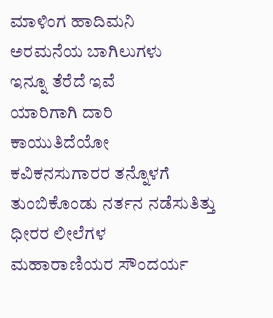ಮಾಳಿಂಗ ಹಾದಿಮನಿ
ಅರಮನೆಯ ಬಾಗಿಲುಗಳು
ಇನ್ನೂ ತೆರೆದೆ ಇವೆ
ಯಾರಿಗಾಗಿ ದಾರಿ ಕಾಯುತಿದೆಯೋ
ಕವಿಕನಸುಗಾರರ ತನ್ನೊಳಗೆ
ತುಂಬಿಕೊಂಡು ನರ್ತನ ನಡೆಸುತಿತ್ತು
ಧೀರರ ಲೀಲೆಗಳ
ಮಹಾರಾಣಿಯರ ಸೌಂದರ್ಯ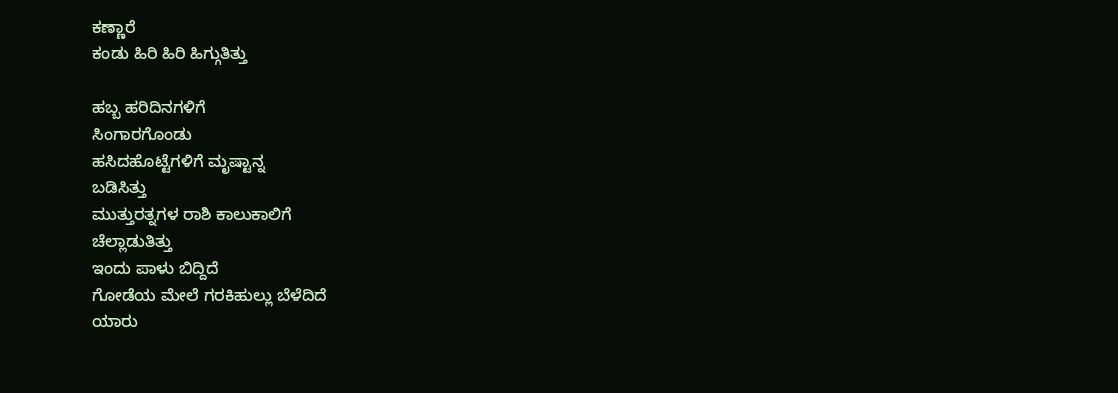ಕಣ್ಣಾರೆ
ಕಂಡು ಹಿರಿ ಹಿರಿ ಹಿಗ್ಗುತಿತ್ತು

ಹಬ್ಬ ಹರಿದಿನಗಳಿಗೆ
ಸಿಂಗಾರಗೊಂಡು
ಹಸಿದಹೊಟ್ಟೆಗಳಿಗೆ ಮೃಷ್ಟಾನ್ನ
ಬಡಿಸಿತ್ತು
ಮುತ್ತುರತ್ನಗಳ ರಾಶಿ ಕಾಲುಕಾಲಿಗೆ
ಚೆಲ್ಲಾಡುತಿತ್ತು
ಇಂದು ಪಾಳು ಬಿದ್ದಿದೆ
ಗೋಡೆಯ ಮೇಲೆ ಗರಕಿಹುಲ್ಲು ಬೆಳೆದಿದೆ
ಯಾರು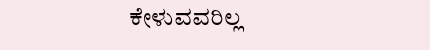ಕೇಳುವವರಿಲ್ಲ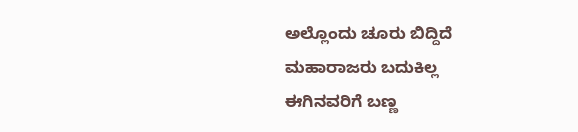ಅಲ್ಲೊಂದು ಚೂರು ಬಿದ್ದಿದೆ
ಮಹಾರಾಜರು ಬದುಕಿಲ್ಲ
ಈಗಿನವರಿಗೆ ಬಣ್ಣ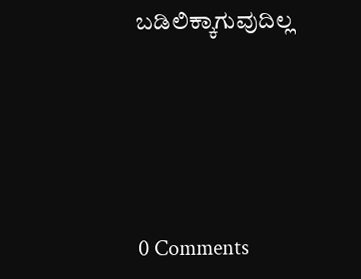ಬಡಿಲಿಕ್ಕಾಗುವುದಿಲ್ಲ






0 Comments